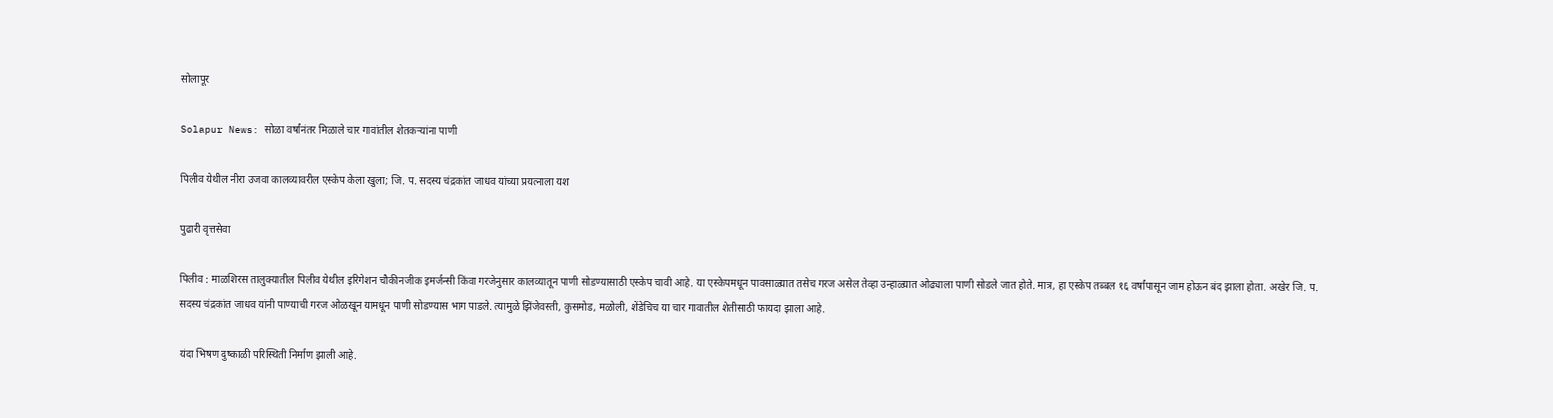सोलापूर

Solapur News: सोळा वर्षांनंतर मिळाले चार गावांतील शेतकऱ्यांना पाणी

पिलीव येथील नीरा उजवा कालव्यावरील एस्केप केला खुला; जि. प. सदस्य चंद्रकांत जाधव यांच्या प्रयत्नाला यश

पुढारी वृत्तसेवा

पिलीव : माळशिरस तालुक्यातील पिलीव येथील इरिगेशन चौकीनजीक इमर्जन्सी किंवा गरजेनुसार कालव्यातून पाणी सोडण्यासाठी एस्केप चावी आहे. या एस्केपमधून पावसाळ्यात तसेच गरज असेल तेव्हा उन्हाळ्यात ओढ्याला पाणी सोडले जात होते. मात्र, हा एस्केप तब्बल १६ वर्षांपासून जाम होऊन बंद झाला होता. अखेर जि. प. सदस्य चंद्रकांत जाधव यांनी पाण्याची गरज ओळखून यामधून पाणी सोडण्यास भाग पाडले. त्यामुळे झिंजेवस्ती, कुसमोड, मळोली, शेंडेचिच या चार गावातील शेतीसाठी फायदा झाला आहे.

यंदा भिषण दुष्काळी परिस्थिती निर्माण झाली आहे.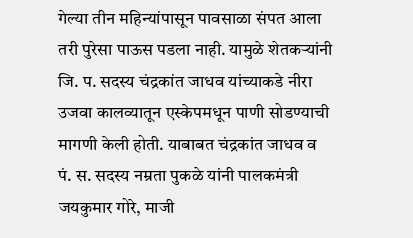गेल्या तीन महिन्यांपासून पावसाळा संपत आला तरी पुरेसा पाऊस पडला नाही. यामुळे शेतकऱ्यांनी जि. प. सदस्य चंद्रकांत जाधव यांच्याकडे नीरा उजवा कालव्यातून एस्केपमधून पाणी सोडण्याची मागणी केली होती. याबाबत चंद्रकांत जाधव व पं. स. सदस्य नम्रता पुकळे यांनी पालकमंत्री जयकुमार गोरे, माजी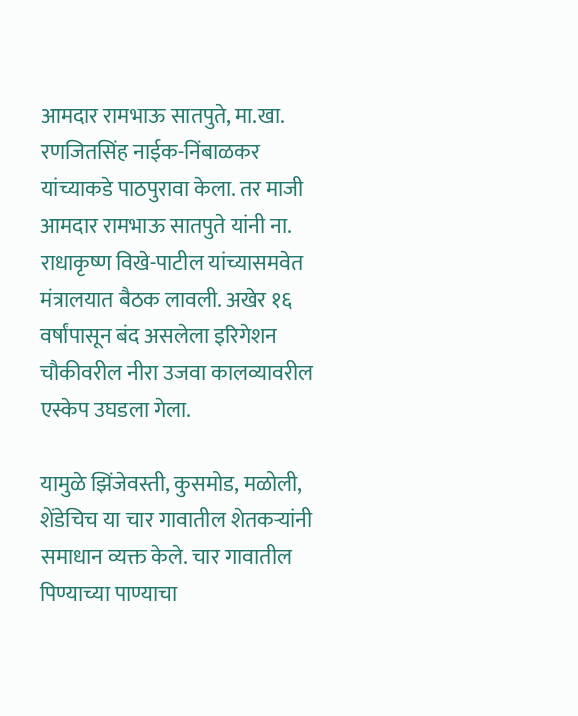आमदार रामभाऊ सातपुते, मा.खा. रणजितसिंह नाईक-निंबाळकर यांच्याकडे पाठपुरावा केला. तर माजी आमदार रामभाऊ सातपुते यांनी ना. राधाकृष्ण विखे-पाटील यांच्यासमवेत मंत्रालयात बैठक लावली. अखेर १६ वर्षांपासून बंद असलेला इरिगेशन चौकीवरील नीरा उजवा कालव्यावरील एस्केप उघडला गेला.

यामुळे झिंजेवस्ती, कुसमोड, मळोली, शेंडेचिच या चार गावातील शेतकऱ्यांनी समाधान व्यक्त केले. चार गावातील पिण्याच्या पाण्याचा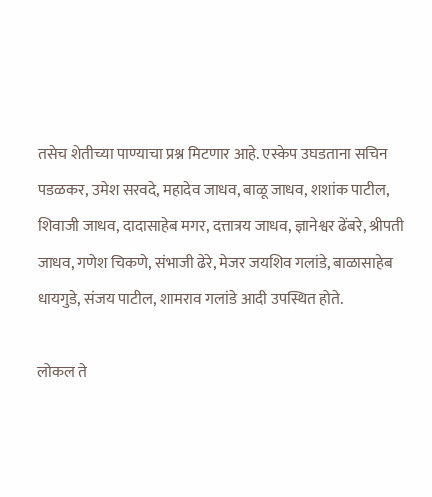तसेच शेतीच्या पाण्याचा प्रश्न मिटणार आहे. एस्केप उघडताना सचिन पडळकर, उमेश सरवदे, महादेव जाधव, बाळू जाधव, शशांक पाटील, शिवाजी जाधव, दादासाहेब मगर, दत्तात्रय जाधव, ज्ञानेश्वर ढेंबरे, श्रीपती जाधव, गणेश चिकणे, संभाजी ढेरे, मेजर जयशिव गलांडे, बाळासाहेब धायगुडे, संजय पाटील, शामराव गलांडे आदी उपस्थित होते.

लोकल ते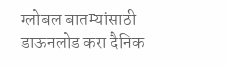ग्लोबल बातम्यांसाठी डाऊनलोड करा दैनिक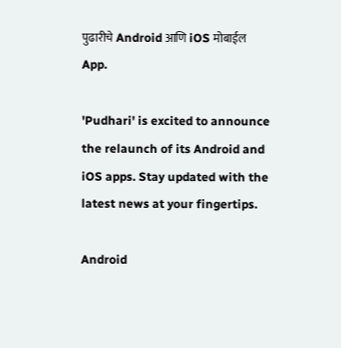पुढारीचे Android आणि iOS मोबाईल App.

'Pudhari' is excited to announce the relaunch of its Android and iOS apps. Stay updated with the latest news at your fingertips.

Android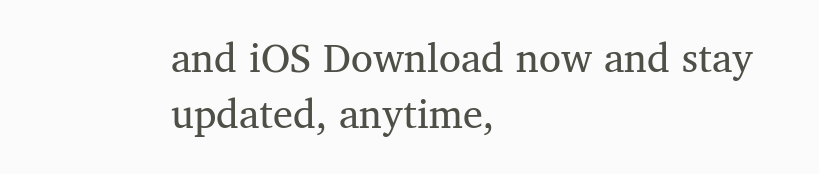and iOS Download now and stay updated, anytime,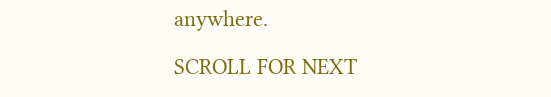anywhere.

SCROLL FOR NEXT